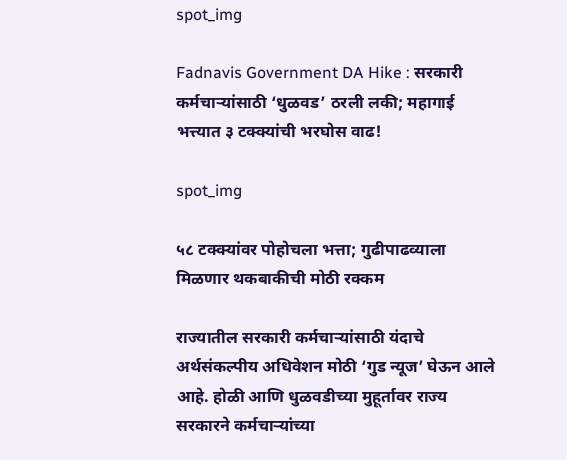spot_img

Fadnavis Government DA Hike : सरकारी कर्मचाऱ्यांसाठी ‘धुळवड’ ठरली लकी; महागाई भत्त्यात ३ टक्क्यांची भरघोस वाढ!

spot_img

५८ टक्क्यांवर पोहोचला भत्ता; गुढीपाढव्याला मिळणार थकबाकीची मोठी रक्कम

राज्यातील सरकारी कर्मचाऱ्यांसाठी यंदाचे अर्थसंकल्पीय अधिवेशन मोठी ‘गुड न्यूज’ घेऊन आले आहे. होळी आणि धुळवडीच्या मुहूर्तावर राज्य सरकारने कर्मचाऱ्यांच्या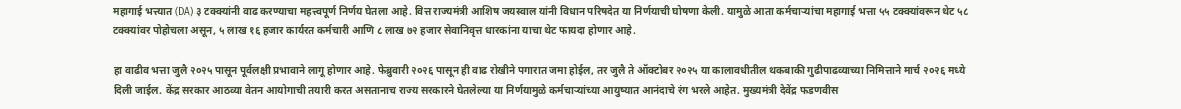महागाई भत्त्यात (DA) ३ टक्क्यांनी वाढ करण्याचा महत्त्वपूर्ण निर्णय घेतला आहे. वित्त राज्यमंत्री आशिष जयस्वाल यांनी विधान परिषदेत या निर्णयाची घोषणा केली. यामुळे आता कर्मचाऱ्यांचा महागाई भत्ता ५५ टक्क्यांवरून थेट ५८ टक्क्यांवर पोहोचला असून, ५ लाख १६ हजार कार्यरत कर्मचारी आणि ८ लाख ७२ हजार सेवानिवृत्त धारकांना याचा थेट फायदा होणार आहे.

हा वाढीव भत्ता जुलै २०२५ पासून पूर्वलक्षी प्रभावाने लागू होणार आहे. फेब्रुवारी २०२६ पासून ही वाढ रोखीने पगारात जमा होईल, तर जुलै ते ऑक्टोबर २०२५ या कालावधीतील थकबाकी गुढीपाढव्याच्या निमित्ताने मार्च २०२६ मध्ये दिली जाईल. केंद्र सरकार आठव्या वेतन आयोगाची तयारी करत असतानाच राज्य सरकारने घेतलेल्या या निर्णयामुळे कर्मचाऱ्यांच्या आयुष्यात आनंदाचे रंग भरले आहेत. मुख्यमंत्री देवेंद्र फडणवीस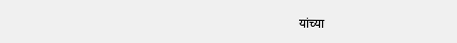यांच्या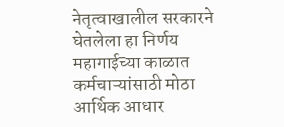नेतृत्वाखालील सरकारने घेतलेला हा निर्णय महागाईच्या काळात कर्मचाऱ्यांसाठी मोठा आर्थिक आधार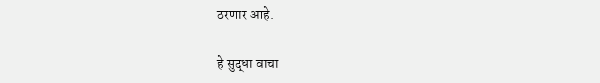ठरणार आहे.

हे सुद्धा वाचा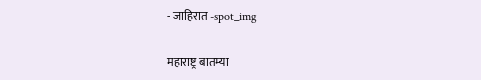- जाहिरात -spot_img

महाराष्ट्र बातम्या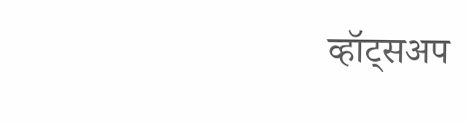व्हॉट्सअप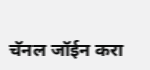चॅनल जॉईन करा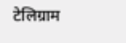टेलिग्राम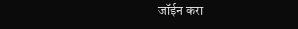जॉईन करा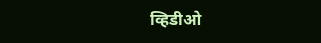व्हिडीओ